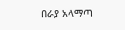በራያ አላማጣ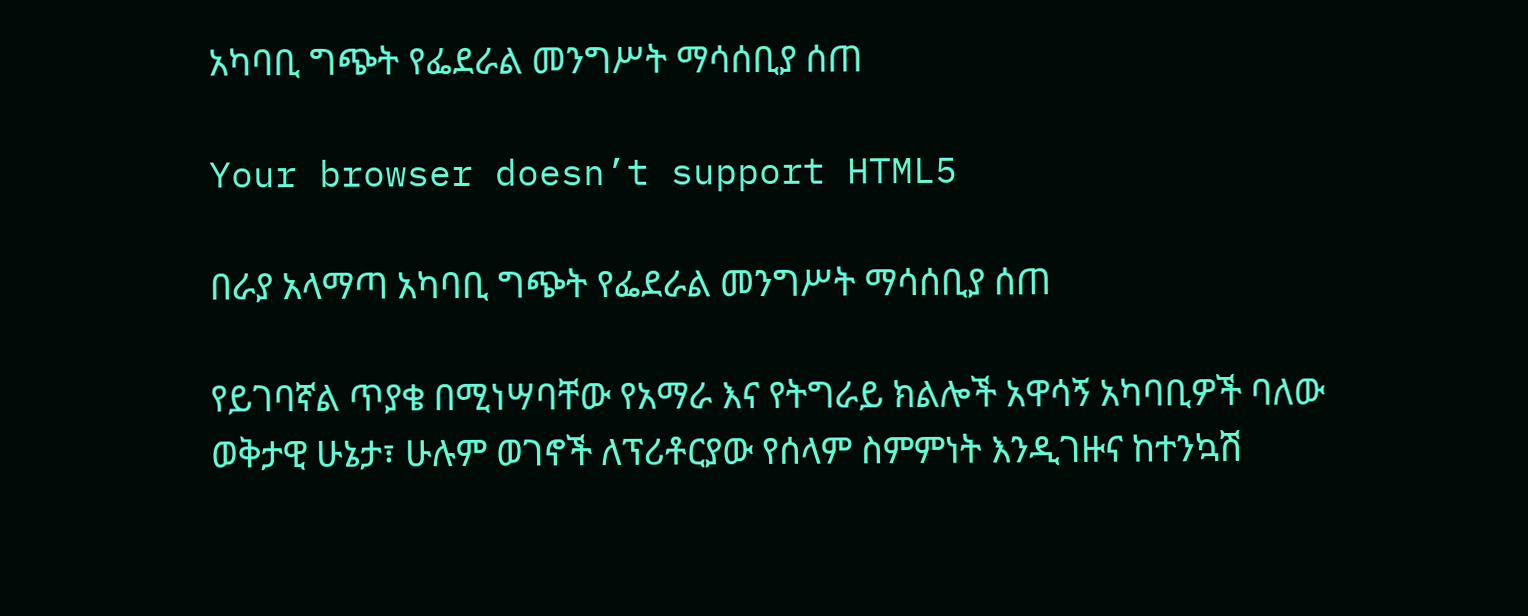አካባቢ ግጭት የፌደራል መንግሥት ማሳሰቢያ ሰጠ

Your browser doesn’t support HTML5

በራያ አላማጣ አካባቢ ግጭት የፌደራል መንግሥት ማሳሰቢያ ሰጠ

የይገባኛል ጥያቄ በሚነሣባቸው የአማራ እና የትግራይ ክልሎች አዋሳኝ አካባቢዎች ባለው ወቅታዊ ሁኔታ፣ ሁሉም ወገኖች ለፕሪቶርያው የሰላም ስምምነት እንዲገዙና ከተንኳሽ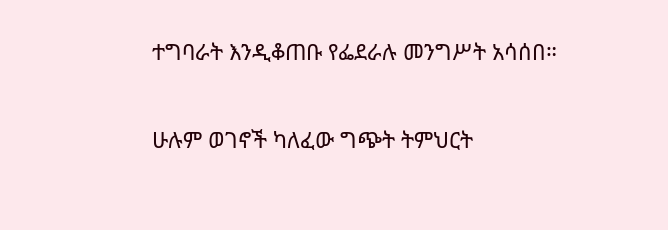ተግባራት እንዲቆጠቡ የፌደራሉ መንግሥት አሳሰበ።

ሁሉም ወገኖች ካለፈው ግጭት ትምህርት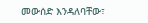መውሰድ እንዳለባቸው፣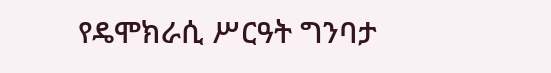የዴሞክራሲ ሥርዓት ግንባታ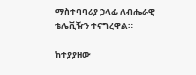ማስተባባሪያ ኃላፊ ለብሔራዊ ቴሌቪዥን ተናግረዋል።

ከተያያዘው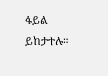ፋይል ይከታተሉ።